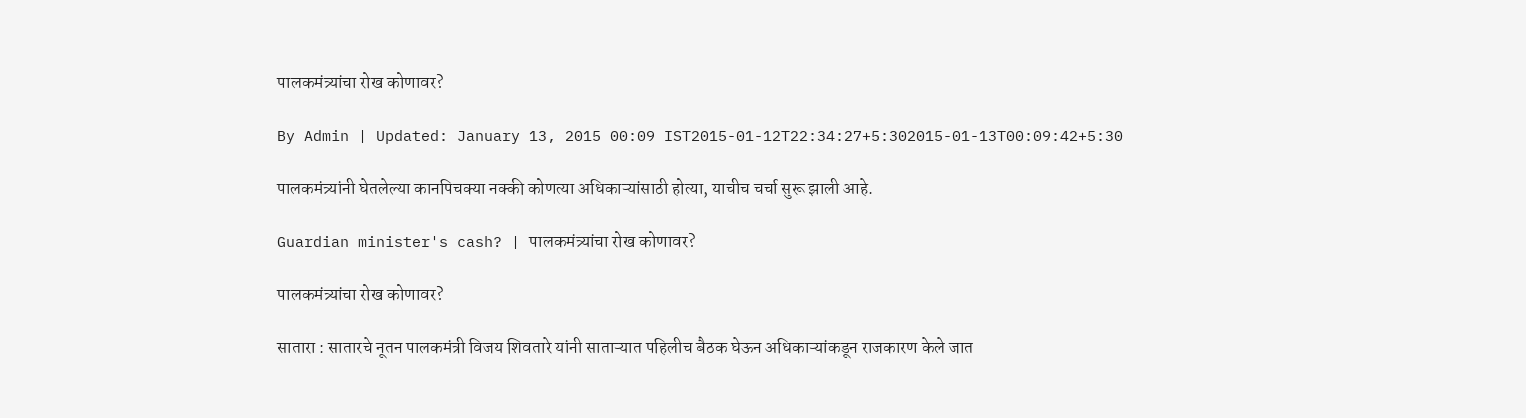पालकमंत्र्यांचा रोख कोणावर?

By Admin | Updated: January 13, 2015 00:09 IST2015-01-12T22:34:27+5:302015-01-13T00:09:42+5:30

पालकमंत्र्यांनी घेतलेल्या कानपिचक्या नक्की कोणत्या अधिकाऱ्यांसाठी होत्या, याचीच चर्चा सुरू झाली आहे.

Guardian minister's cash? | पालकमंत्र्यांचा रोख कोणावर?

पालकमंत्र्यांचा रोख कोणावर?

सातारा : सातारचे नूतन पालकमंत्री विजय शिवतारे यांनी साताऱ्यात पहिलीच बैठक घेऊन अधिकाऱ्यांकडून राजकारण केले जात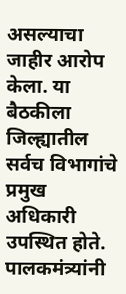असल्याचा जाहीर आरोप केला. या बैठकीला जिल्ह्यातील सर्वच विभागांचे प्रमुख अधिकारी उपस्थित होते. पालकमंत्र्यांनी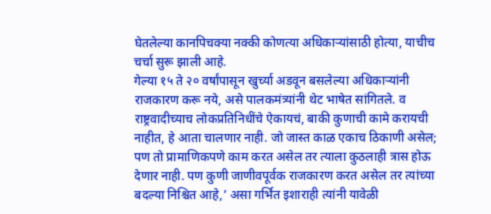घेतलेल्या कानपिचक्या नक्की कोणत्या अधिकाऱ्यांसाठी होत्या, याचीच चर्चा सुरू झाली आहे.
गेल्या १५ ते २० वर्षांपासून खुर्च्या अडवून बसलेल्या अधिकाऱ्यांनी राजकारण करू नये, असे पालकमंत्र्यांनी थेट भाषेत सांगितले. व राष्ट्रवादीच्याच लोकप्रतिनिधींचे ऐकायचं, बाकी कुणाची कामे करायची नाहीत, हे आता चालणार नाही. जो जास्त काळ एकाच ठिकाणी असेल; पण तो प्रामाणिकपणे काम करत असेल तर त्याला कुठलाही त्रास होऊ देणार नाही. पण कुणी जाणीवपूर्वक राजकारण करत असेल तर त्यांच्या बदल्या निश्चित आहे,’ असा गर्भित इशाराही त्यांनी यावेळी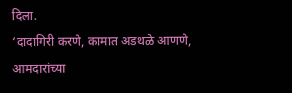दिला.
‘दादागिरी करणे, कामात अडथळे आणणे, आमदारांच्या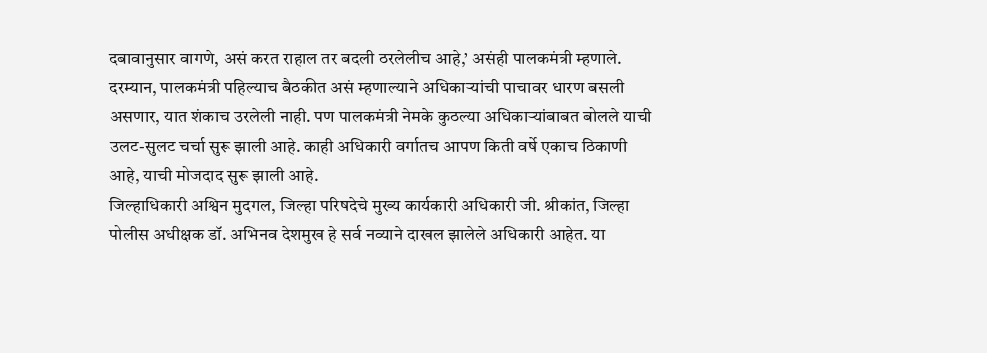दबावानुसार वागणे, असं करत राहाल तर बदली ठरलेलीच आहे,’ असंही पालकमंत्री म्हणाले.
दरम्यान, पालकमंत्री पहिल्याच बैठकीत असं म्हणाल्याने अधिकाऱ्यांची पाचावर धारण बसली असणार, यात शंकाच उरलेली नाही. पण पालकमंत्री नेमके कुठल्या अधिकाऱ्यांबाबत बोलले याची उलट-सुलट चर्चा सुरू झाली आहे. काही अधिकारी वर्गातच आपण किती वर्षे एकाच ठिकाणी आहे, याची मोजदाद सुरू झाली आहे.
जिल्हाधिकारी अश्विन मुदगल, जिल्हा परिषदेचे मुख्य कार्यकारी अधिकारी जी. श्रीकांत, जिल्हा पोलीस अधीक्षक डॉ. अभिनव देशमुख हे सर्व नव्याने दाखल झालेले अधिकारी आहेत. या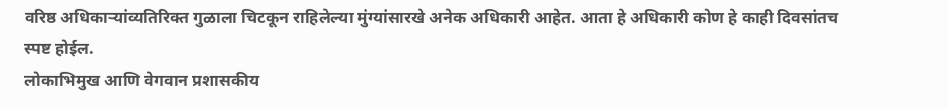वरिष्ठ अधिकाऱ्यांव्यतिरिक्त गुळाला चिटकून राहिलेल्या मुंग्यांसारखे अनेक अधिकारी आहेत. आता हे अधिकारी कोण हे काही दिवसांतच स्पष्ट होईल.
लोकाभिमुख आणि वेगवान प्रशासकीय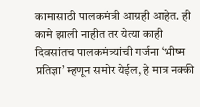कामासाठी पालकमंत्री आग्रही आहेत. ही कामे झाली नाहीत तर येत्या काही दिवसांतच पालकमंत्र्यांची गर्जना ‘भीष्म प्रतिज्ञा’ म्हणून समोर येईल, हे मात्र नक्की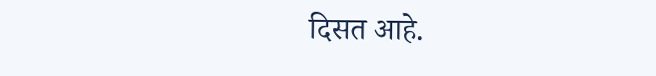दिसत आहे.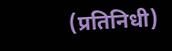(प्रतिनिधी)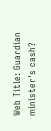Web Title: Guardian minister's cash?